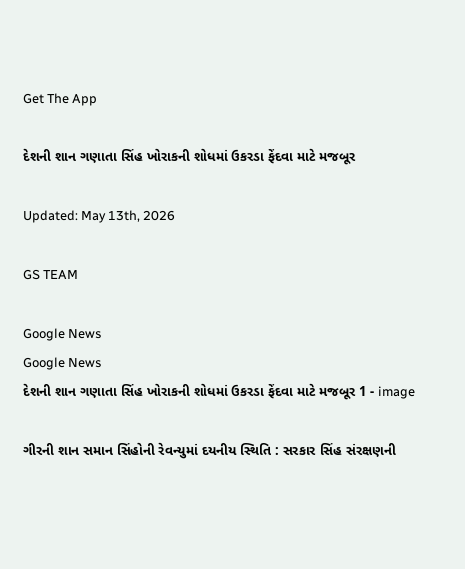Get The App

દેશની શાન ગણાતા સિંહ ખોરાકની શોધમાં ઉકરડા ફેંદવા માટે મજબૂર

Updated: May 13th, 2026

GS TEAM

Google News
Google News
દેશની શાન ગણાતા સિંહ ખોરાકની શોધમાં ઉકરડા ફેંદવા માટે મજબૂર 1 - image

ગીરની શાન સમાન સિંહોની રેવન્યુમાં દયનીય સ્થિતિ : સરકાર સિંહ સંરક્ષણની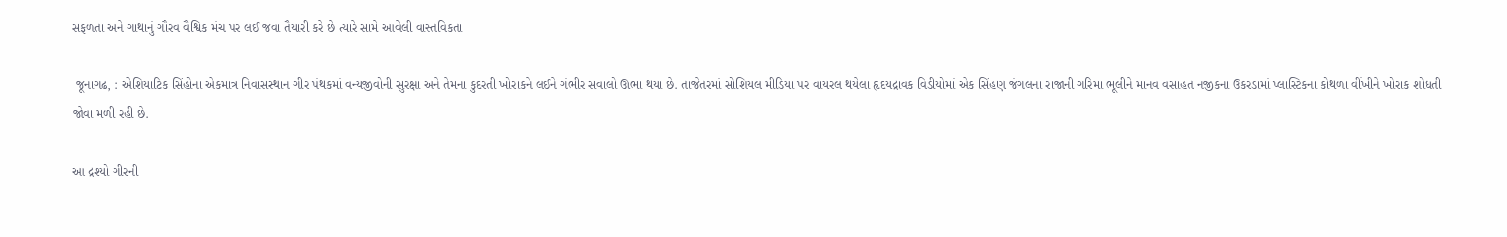સફળતા અને ગાથાનું ગૌરવ વૈશ્વિક મંચ પર લઈ જવા તૈયારી કરે છે ત્યારે સામે આવેલી વાસ્તવિકતા

 જૂનાગઢ, : એશિયાટિક સિંહોના એકમાત્ર નિવાસસ્થાન ગીર પંથકમાં વન્યજીવોની સુરક્ષા અને તેમના કુદરતી ખોરાકને લઈને ગંભીર સવાલો ઊભા થયા છે. તાજેતરમાં સોશિયલ મીડિયા પર વાયરલ થયેલા હૃદયદ્રાવક વિડીયોમાં એક સિંહણ જંગલના રાજાની ગરિમા ભૂલીને માનવ વસાહત નજીકના ઉકરડામાં પ્લાસ્ટિકના કોથળા વીંખીને ખોરાક શોધતી જોવા મળી રહી છે.

આ દ્રશ્યો ગીરની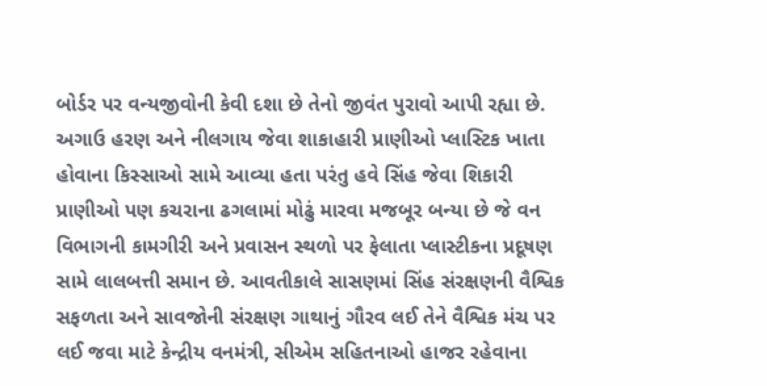બોર્ડર પર વન્યજીવોની કેવી દશા છે તેનો જીવંત પુરાવો આપી રહ્યા છે. અગાઉ હરણ અને નીલગાય જેવા શાકાહારી પ્રાણીઓ પ્લાસ્ટિક ખાતા હોવાના કિસ્સાઓ સામે આવ્યા હતા પરંતુ હવે સિંહ જેવા શિકારી પ્રાણીઓ પણ કચરાના ઢગલામાં મોઢું મારવા મજબૂર બન્યા છે જે વન વિભાગની કામગીરી અને પ્રવાસન સ્થળો પર ફેલાતા પ્લાસ્ટીકના પ્રદૂષણ સામે લાલબત્તી સમાન છે. આવતીકાલે સાસણમાં સિંહ સંરક્ષણની વૈશ્વિક સફળતા અને સાવજોની સંરક્ષણ ગાથાનું ગૌરવ લઈ તેને વૈશ્વિક મંચ પર લઈ જવા માટે કેન્દ્રીય વનમંત્રી, સીએમ સહિતનાઓ હાજર રહેવાના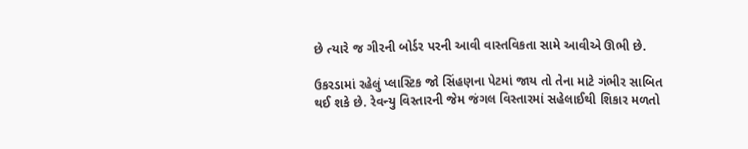છે ત્યારે જ ગીરની બોર્ડર પરની આવી વાસ્તવિકતા સામે આવીએ ઊભી છે.

ઉકરડામાં રહેલું પ્લાસ્ટિક જો સિંહણના પેટમાં જાય તો તેના માટે ગંભીર સાબિત થઈ શકે છે. રેવન્યુ વિસ્તારની જેમ જંગલ વિસ્તારમાં સહેલાઈથી શિકાર મળતો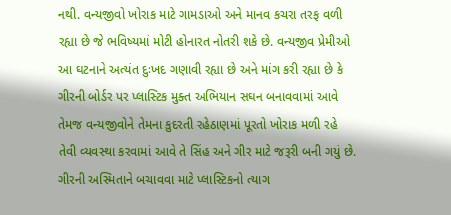નથી. વન્યજીવો ખોરાક માટે ગામડાઓ અને માનવ કચરા તરફ વળી રહ્યા છે જે ભવિષ્યમાં મોટી હોનારત નોતરી શકે છે. વન્યજીવ પ્રેમીઓ આ ઘટનાને અત્યંત દુઃખદ ગણાવી રહ્યા છે અને માંગ કરી રહ્યા છે કે ગીરની બોર્ડર પર પ્લાસ્ટિક મુક્ત અભિયાન સઘન બનાવવામાં આવે તેમજ વન્યજીવોને તેમના કુદરતી રહેઠાણમાં પૂરતો ખોરાક મળી રહે તેવી વ્યવસ્થા કરવામાં આવે તે સિંહ અને ગીર માટે જરૂરી બની ગયું છે. ગીરની અસ્મિતાને બચાવવા માટે પ્લાસ્ટિકનો ત્યાગ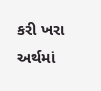કરી ખરા અર્થમાં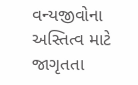વન્યજીવોના અસ્તિત્વ માટે જાગૃતતા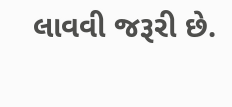લાવવી જરૂરી છે.